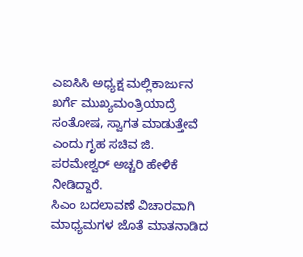ಎಐಸಿಸಿ ಅಧ್ಯಕ್ಷ ಮಲ್ಲಿಕಾರ್ಜುನ ಖರ್ಗೆ ಮುಖ್ಯಮಂತ್ರಿಯಾದ್ರೆ ಸಂತೋಷ, ಸ್ವಾಗತ ಮಾಡುತ್ತೇವೆ ಎಂದು ಗೃಹ ಸಚಿವ ಜಿ. ಪರಮೇಶ್ವರ್ ಅಚ್ಚರಿ ಹೇಳಿಕೆ ನೀಡಿದ್ದಾರೆ.
ಸಿಎಂ ಬದಲಾವಣೆ ವಿಚಾರವಾಗಿ ಮಾಧ್ಯಮಗಳ ಜೊತೆ ಮಾತನಾಡಿದ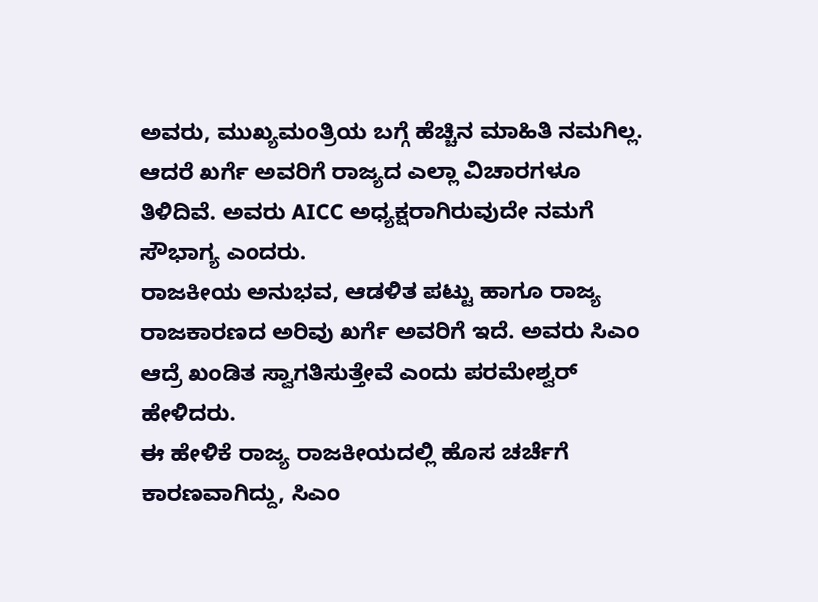ಅವರು, ಮುಖ್ಯಮಂತ್ರಿಯ ಬಗ್ಗೆ ಹೆಚ್ಚಿನ ಮಾಹಿತಿ ನಮಗಿಲ್ಲ. ಆದರೆ ಖರ್ಗೆ ಅವರಿಗೆ ರಾಜ್ಯದ ಎಲ್ಲಾ ವಿಚಾರಗಳೂ ತಿಳಿದಿವೆ. ಅವರು AICC ಅಧ್ಯಕ್ಷರಾಗಿರುವುದೇ ನಮಗೆ ಸೌಭಾಗ್ಯ ಎಂದರು.
ರಾಜಕೀಯ ಅನುಭವ, ಆಡಳಿತ ಪಟ್ಟು ಹಾಗೂ ರಾಜ್ಯ ರಾಜಕಾರಣದ ಅರಿವು ಖರ್ಗೆ ಅವರಿಗೆ ಇದೆ. ಅವರು ಸಿಎಂ ಆದ್ರೆ ಖಂಡಿತ ಸ್ವಾಗತಿಸುತ್ತೇವೆ ಎಂದು ಪರಮೇಶ್ವರ್ ಹೇಳಿದರು.
ಈ ಹೇಳಿಕೆ ರಾಜ್ಯ ರಾಜಕೀಯದಲ್ಲಿ ಹೊಸ ಚರ್ಚೆಗೆ ಕಾರಣವಾಗಿದ್ದು, ಸಿಎಂ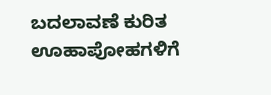ಬದಲಾವಣೆ ಕುರಿತ ಊಹಾಪೋಹಗಳಿಗೆ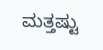ಮತ್ತಷ್ಟು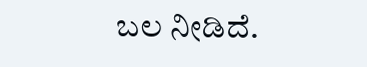ಬಲ ನೀಡಿದೆ.